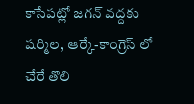కాసేపట్లో జగన్ వద్దకు షర్మిల, ఆర్కే-కాంగ్రెస్ లో చేరే తొలి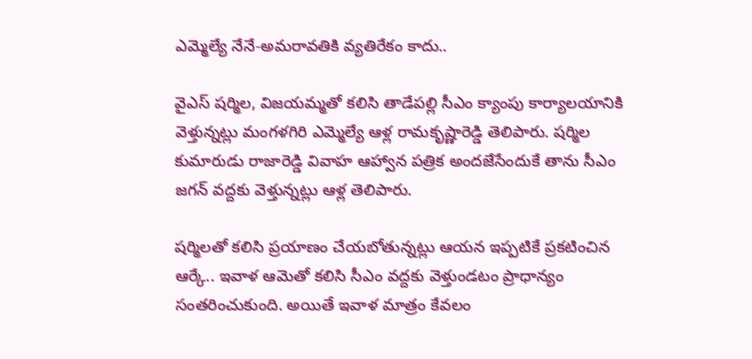ఎమ్మెల్యే నేనే-అమరావతికి వ్యతిరేకం కాదు..

వైఎస్ షర్మిల, విజయమ్మతో కలిసి తాడేపల్లి సీఎం క్యాంపు కార్యాలయానికి వెళ్తున్నట్లు మంగళగిరి ఎమ్మెల్యే ఆళ్ల రామకృష్ణారెడ్డి తెలిపారు. షర్మిల కుమారుడు రాజారెడ్డి వివాహ ఆహ్వాన పత్రిక అందజేసేందుకే తాను సీఎం జగన్ వద్దకు వెళ్తున్నట్లు ఆళ్ల తెలిపారు.

షర్మిలతో కలిసి ప్రయాణం చేయబోతున్నట్లు ఆయన ఇప్పటికే ప్రకటించిన ఆర్కే.. ఇవాళ ఆమెతో కలిసి సీఎం వద్దకు వెళ్తుండటం ప్రాధాన్యం సంతరించుకుంది. అయితే ఇవాళ మాత్రం కేవలం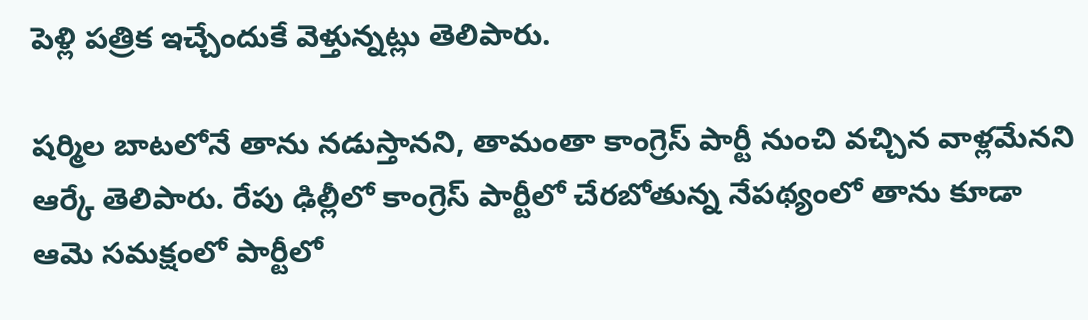పెళ్లి పత్రిక ఇచ్చేందుకే వెళ్తున్నట్లు తెలిపారు.

షర్మిల బాటలోనే తాను నడుస్తానని, తామంతా కాంగ్రెస్ పార్టీ నుంచి వచ్చిన వాళ్లమేనని ఆర్కే తెలిపారు. రేపు ఢిల్లీలో కాంగ్రెస్ పార్టీలో చేరబోతున్న నేపథ్యంలో తాను కూడా ఆమె సమక్షంలో పార్టీలో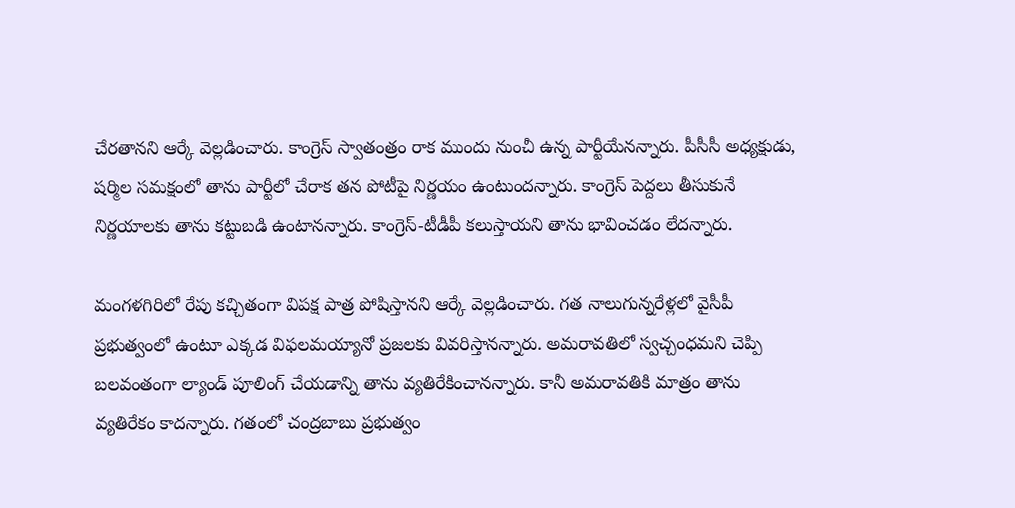చేరతానని ఆర్కే వెల్లడించారు. కాంగ్రెస్ స్వాతంత్రం రాక ముందు నుంచీ ఉన్న పార్టీయేనన్నారు. పీసీసీ అధ్యక్షుడు, షర్మిల సమక్షంలో తాను పార్టీలో చేరాక తన పోటీపై నిర్ణయం ఉంటుందన్నారు. కాంగ్రెస్ పెద్దలు తీసుకునే నిర్ణయాలకు తాను కట్టుబడి ఉంటానన్నారు. కాంగ్రెస్-టీడీపీ కలుస్తాయని తాను భావించడం లేదన్నారు.

మంగళగిరిలో రేపు కచ్చితంగా విపక్ష పాత్ర పోషిస్తానని ఆర్కే వెల్లడించారు. గత నాలుగున్నరేళ్లలో వైసీపీ ప్రభుత్వంలో ఉంటూ ఎక్కడ విఫలమయ్యానో ప్రజలకు వివరిస్తానన్నారు. అమరావతిలో స్వచ్చంధమని చెప్పి బలవంతంగా ల్యాండ్ పూలింగ్ చేయడాన్ని తాను వ్యతిరేకించానన్నారు. కానీ అమరావతికి మాత్రం తాను వ్యతిరేకం కాదన్నారు. గతంలో చంద్రబాబు ప్రభుత్వం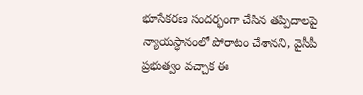భూసేకరణ సందర్భంగా చేసిన తప్పిదాలపై న్యాయస్ధానంలో పోరాటం చేశానని, వైసీపీ ప్రభుత్వం వచ్చాక ఈ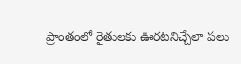ప్రాంతంలో రైతులకు ఊరటనిచ్చేలా పలు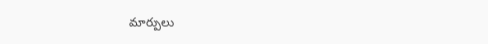మార్పులు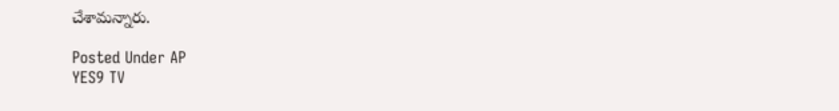చేశామన్నారు.

Posted Under AP
YES9 TV